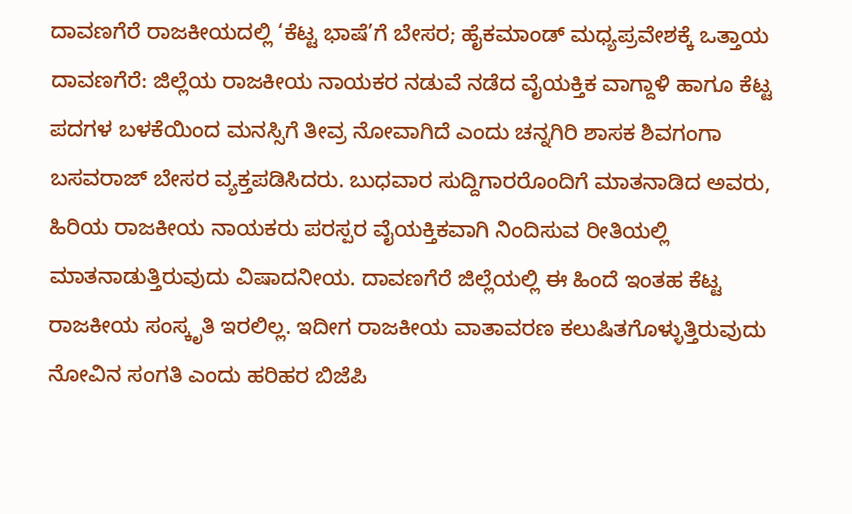ದಾವಣಗೆರೆ ರಾಜಕೀಯದಲ್ಲಿ ‘ಕೆಟ್ಟ ಭಾಷೆ’ಗೆ ಬೇಸರ; ಹೈಕಮಾಂಡ್ ಮಧ್ಯಪ್ರವೇಶಕ್ಕೆ ಒತ್ತಾಯ
ದಾವಣಗೆರೆ: ಜಿಲ್ಲೆಯ ರಾಜಕೀಯ ನಾಯಕರ ನಡುವೆ ನಡೆದ ವೈಯಕ್ತಿಕ ವಾಗ್ದಾಳಿ ಹಾಗೂ ಕೆಟ್ಟ ಪದಗಳ ಬಳಕೆಯಿಂದ ಮನಸ್ಸಿಗೆ ತೀವ್ರ ನೋವಾಗಿದೆ ಎಂದು ಚನ್ನಗಿರಿ ಶಾಸಕ ಶಿವಗಂಗಾ ಬಸವರಾಜ್ ಬೇಸರ ವ್ಯಕ್ತಪಡಿಸಿದರು. ಬುಧವಾರ ಸುದ್ದಿಗಾರರೊಂದಿಗೆ ಮಾತನಾಡಿದ ಅವರು, ಹಿರಿಯ ರಾಜಕೀಯ ನಾಯಕರು ಪರಸ್ಪರ ವೈಯಕ್ತಿಕವಾಗಿ ನಿಂದಿಸುವ ರೀತಿಯಲ್ಲಿ ಮಾತನಾಡುತ್ತಿರುವುದು ವಿಷಾದನೀಯ. ದಾವಣಗೆರೆ ಜಿಲ್ಲೆಯಲ್ಲಿ ಈ ಹಿಂದೆ ಇಂತಹ ಕೆಟ್ಟ ರಾಜಕೀಯ ಸಂಸ್ಕೃತಿ ಇರಲಿಲ್ಲ. ಇದೀಗ ರಾಜಕೀಯ ವಾತಾವರಣ ಕಲುಷಿತಗೊಳ್ಳುತ್ತಿರುವುದು ನೋವಿನ ಸಂಗತಿ ಎಂದು ಹರಿಹರ ಬಿಜೆಪಿ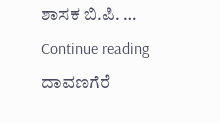ಶಾಸಕ ಬಿ.ಪಿ. … Continue reading ದಾವಣಗೆರೆ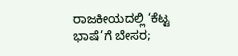ರಾಜಕೀಯದಲ್ಲಿ ‘ಕೆಟ್ಟ ಭಾಷೆ’ಗೆ ಬೇಸರ;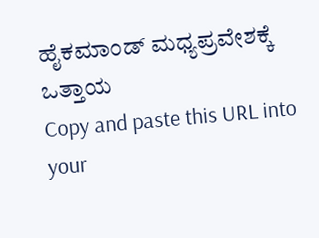ಹೈಕಮಾಂಡ್ ಮಧ್ಯಪ್ರವೇಶಕ್ಕೆ ಒತ್ತಾಯ
Copy and paste this URL into your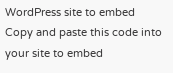WordPress site to embed
Copy and paste this code into your site to embed